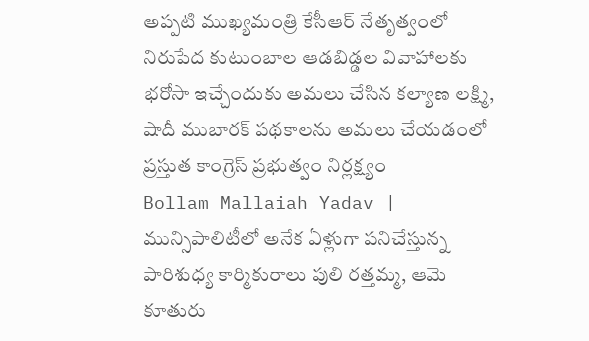అప్పటి ముఖ్యమంత్రి కేసీఆర్ నేతృత్వంలో నిరుపేద కుటుంబాల ఆడబిడ్డల వివాహాలకు భరోసా ఇచ్చేందుకు అమలు చేసిన కల్యాణ లక్ష్మి, షాదీ ముబారక్ పథకాలను అమలు చేయడంలో ప్రస్తుత కాంగ్రెస్ ప్రభుత్వం నిర్లక్ష్యం
Bollam Mallaiah Yadav | మున్సిపాలిటీలో అనేక ఏళ్లుగా పనిచేస్తున్న పారిశుధ్య కార్మికురాలు పులి రత్తమ్మ, ఆమె కూతురు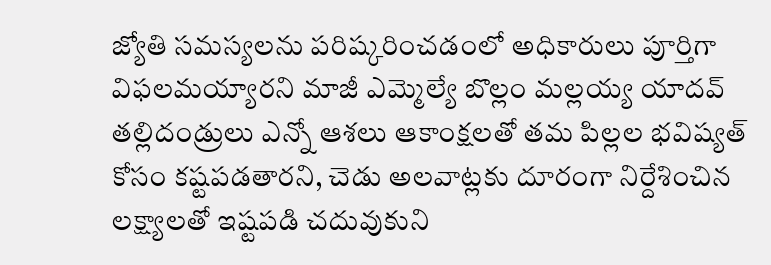జ్యోతి సమస్యలను పరిష్కరించడంలో అధికారులు పూర్తిగా విఫలమయ్యారని మాజీ ఎమ్మెల్యే బొల్లం మల్లయ్య యాదవ్
తల్లిదండ్రులు ఎన్నో ఆశలు ఆకాంక్షలతో తమ పిల్లల భవిష్యత్ కోసం కష్టపడతారని, చెడు అలవాట్లకు దూరంగా నిర్దేశించిన లక్ష్యాలతో ఇష్టపడి చదువుకుని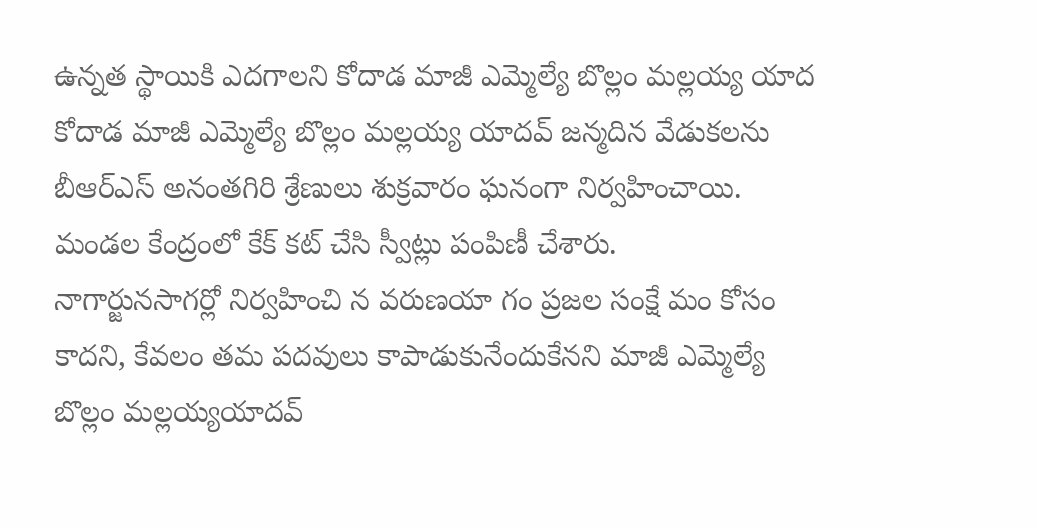ఉన్నత స్థాయికి ఎదగాలని కోదాడ మాజీ ఎమ్మెల్యే బొల్లం మల్లయ్య యాద
కోదాడ మాజీ ఎమ్మెల్యే బొల్లం మల్లయ్య యాదవ్ జన్మదిన వేడుకలను బీఆర్ఎస్ అనంతగిరి శ్రేణులు శుక్రవారం ఘనంగా నిర్వహించాయి. మండల కేంద్రంలో కేక్ కట్ చేసి స్వీట్లు పంపిణీ చేశారు.
నాగార్జునసాగర్లో నిర్వహించి న వరుణయా గం ప్రజల సంక్షే మం కోసం కాదని, కేవలం తమ పదవులు కాపాడుకునేందుకేనని మాజీ ఎమ్మెల్యే బొల్లం మల్లయ్యయాదవ్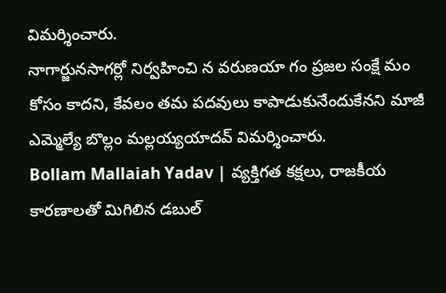విమర్శించారు.
నాగార్జునసాగర్లో నిర్వహించి న వరుణయా గం ప్రజల సంక్షే మం కోసం కాదని, కేవలం తమ పదవులు కాపాడుకునేందుకేనని మాజీ ఎమ్మెల్యే బొల్లం మల్లయ్యయాదవ్ విమర్శించారు.
Bollam Mallaiah Yadav | వ్యక్తిగత కక్షలు, రాజకీయ కారణాలతో మిగిలిన డబుల్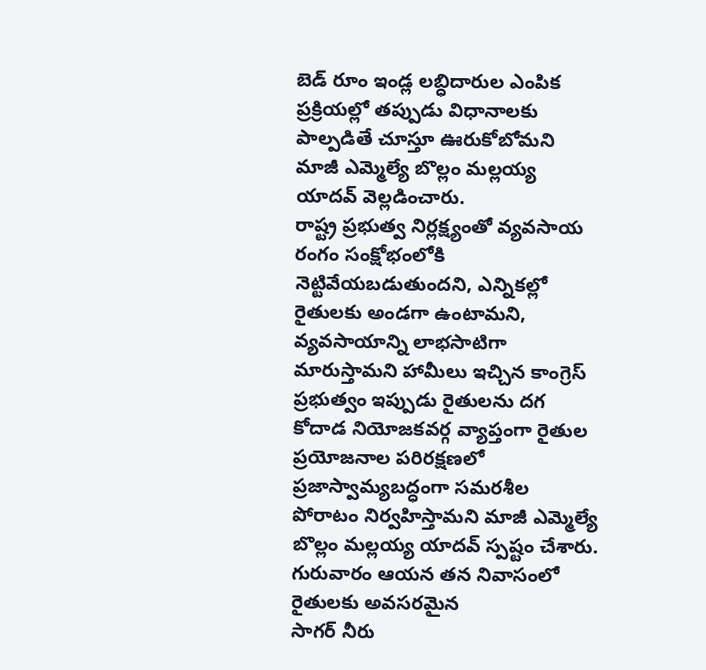బెడ్ రూం ఇండ్ల లబ్ధిదారుల ఎంపిక ప్రక్రియల్లో తప్పుడు విధానాలకు పాల్పడితే చూస్తూ ఊరుకోబోమని మాజీ ఎమ్మెల్యే బొల్లం మల్లయ్య యాదవ్ వెల్లడించారు.
రాష్ట్ర ప్రభుత్వ నిర్లక్ష్యంతో వ్యవసాయ రంగం సంక్షోభంలోకి నెట్టివేయబడుతుందని, ఎన్నికల్లో రైతులకు అండగా ఉంటామని, వ్యవసాయాన్ని లాభసాటిగా మారుస్తామని హామీలు ఇచ్చిన కాంగ్రెస్ ప్రభుత్వం ఇప్పుడు రైతులను దగ
కోదాడ నియోజకవర్గ వ్యాప్తంగా రైతుల ప్రయోజనాల పరిరక్షణలో ప్రజాస్వామ్యబద్ధంగా సమరశీల పోరాటం నిర్వహిస్తామని మాజీ ఎమ్మెల్యే బొల్లం మల్లయ్య యాదవ్ స్పష్టం చేశారు. గురువారం ఆయన తన నివాసంలో రైతులకు అవసరమైన
సాగర్ నీరు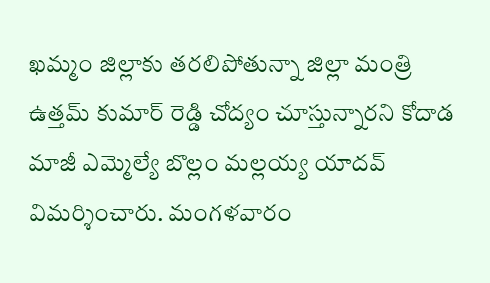ఖమ్మం జిల్లాకు తరలిపోతున్నా జిల్లా మంత్రి ఉత్తమ్ కుమార్ రెడ్డి చోద్యం చూస్తున్నారని కోదాడ మాజీ ఎమ్మెల్యే బొల్లం మల్లయ్య యాదవ్ విమర్శించారు. మంగళవారం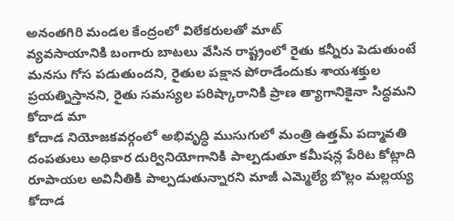అనంతగిరి మండల కేంద్రంలో విలేకరులతో మాట్
వ్యవసాయానికి బంగారు బాటలు వేసిన రాష్ట్రంలో రైతు కన్నీరు పెడుతుంటే మనసు గోస పడుతుందని, రైతుల పక్షాన పోరాడేందుకు శాయశక్తుల ప్రయత్నిస్తానని, రైతు సమస్యల పరిష్కారానికి ప్రాణ త్యాగానికైనా సిద్ధమని కోదాడ మా
కోదాడ నియోజకవర్గంలో అభివృద్ధి ముసుగులో మంత్రి ఉత్తమ్ పద్మావతి దంపతులు అధికార దుర్వినియోగానికి పాల్పడుతూ కమీషన్ల పేరిట కోట్లాది రూపాయల అవినీతికి పాల్పడుతున్నారని మాజీ ఎమ్మెల్యే బొల్లం మల్లయ్య
కోదాడ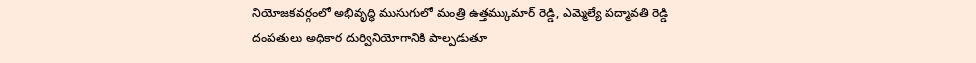నియోజకవర్గంలో అభివృద్ధి ముసుగులో మంత్రి ఉత్తమ్కుమార్ రెడ్డి, ఎమ్మెల్యే పద్మావతి రెడ్డి దంపతులు అధికార దుర్వినియోగానికి పాల్పడుతూ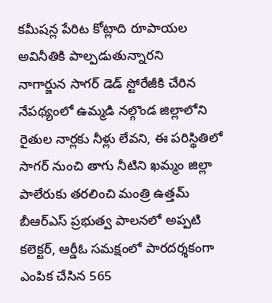కమీషన్ల పేరిట కోట్లాది రూపాయల అవినీతికి పాల్పడుతున్నారని
నాగార్జున సాగర్ డెడ్ స్టోరేజీకి చేరిన నేపథ్యంలో ఉమ్మడి నల్గొండ జిల్లాలోని రైతుల నార్లకు నీళ్లు లేవని, ఈ పరిస్థితిలో సాగర్ నుంచి తాగు నీటిని ఖమ్మం జిల్లా పాలేరుకు తరలించి మంత్రి ఉత్తమ్
బీఆర్ఎస్ ప్రభుత్వ పాలనలో అప్పటి కలెక్టర్, ఆర్డీఓ సమక్షంలో పారదర్శకంగా ఎంపిక చేసిన 565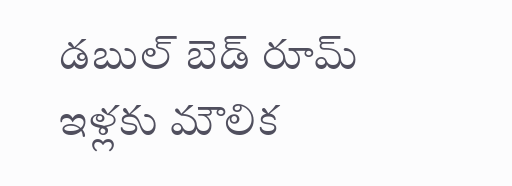డబుల్ బెడ్ రూమ్ ఇళ్లకు మౌలిక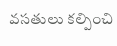వసతులు కల్పించి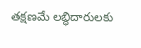తక్షణమే లబ్ధిదారులకు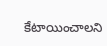కేటాయించాలని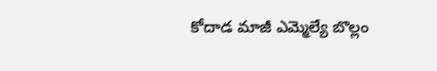కోదాడ మాజీ ఎమ్మెల్యే బొల్లం